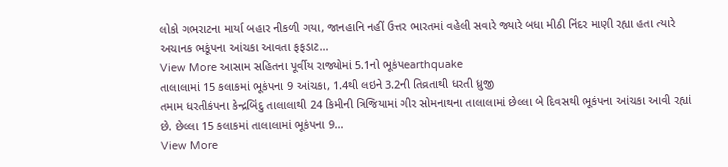લોકો ગભરાટના માર્યા બહાર નીકળી ગયા, જાનહાનિ નહીં ઉત્તર ભારતમાં વહેલી સવારે જ્યારે બધા મીઠી નિંદર માણી રહ્યા હતા ત્યારે અચાનક ભકૂંપના આંચકા આવતા ફફડાટ…
View More આસામ સહિતના પૂર્વીય રાજ્યોમાં 5.1નો ભૂકંપearthquake
તાલાલામાં 15 કલાકમાં ભૂકંપના 9 આંચકા, 1.4થી લઇને 3.2ની તિવ્રતાથી ધરતી ધ્રુજી
તમામ ધરતીકંપના કેન્દ્રબિંદુ તાલાલાથી 24 કિમીની ત્રિજિયામાં ગીર સોમનાથના તાલાલામાં છેલ્લા બે દિવસથી ભૂકંપના આંચકા આવી રહ્યાં છે. છેલ્લા 15 કલાકમાં તાલાલામાં ભૂકંપના 9…
View More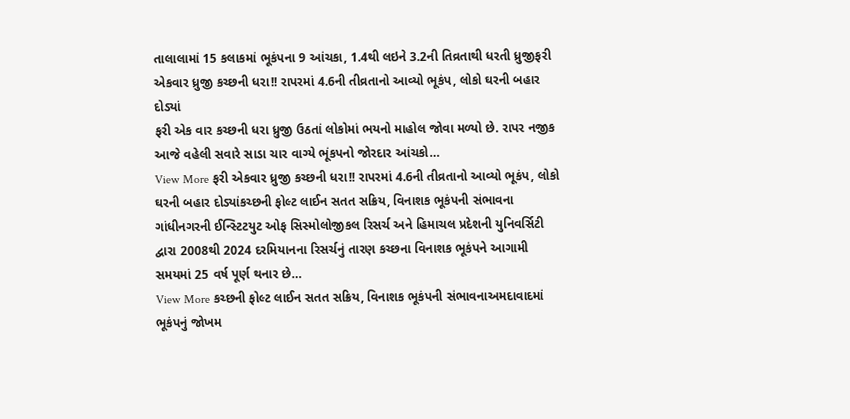તાલાલામાં 15 કલાકમાં ભૂકંપના 9 આંચકા, 1.4થી લઇને 3.2ની તિવ્રતાથી ધરતી ધ્રુજીફરી એકવાર ધ્રુજી કચ્છની ધરા!! રાપરમાં 4.6ની તીવ્રતાનો આવ્યો ભૂકંપ, લોકો ઘરની બહાર દોડ્યાં
ફરી એક વાર કચ્છની ધરા ધ્રુજી ઉઠતાં લોકોમાં ભયનો માહોલ જોવા મળ્યો છે. રાપર નજીક આજે વહેલી સવારે સાડા ચાર વાગ્યે ભૂંકપનો જોરદાર આંચકો…
View More ફરી એકવાર ધ્રુજી કચ્છની ધરા!! રાપરમાં 4.6ની તીવ્રતાનો આવ્યો ભૂકંપ, લોકો ઘરની બહાર દોડ્યાંકચ્છની ફોલ્ટ લાઈન સતત સક્રિય, વિનાશક ભૂકંપની સંભાવના
ગાંધીનગરની ઈન્સ્ટિટયુટ ઓફ સિસ્મોલોજીકલ રિસર્ચ અને હિમાચલ પ્રદેશની યુનિવર્સિટી દ્વારા 2008થી 2024 દરમિયાનના રિસર્ચનું તારણ કચ્છના વિનાશક ભૂકંપને આગામી સમયમાં 25 વર્ષ પૂર્ણ થનાર છે…
View More કચ્છની ફોલ્ટ લાઈન સતત સક્રિય, વિનાશક ભૂકંપની સંભાવનાઅમદાવાદમાં ભૂકંપનું જોખમ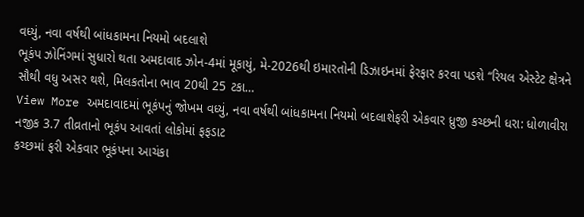વધ્યું, નવા વર્ષથી બાંધકામના નિયમો બદલાશે
ભૂકંપ ઝોનિંગમાં સુધારો થતા અમદાવાદ ઝોન-4માં મૂકાયું, મે-2026થી ઇમારતોની ડિઝાઇનમાં ફેરફાર કરવા પડશે “રિયલ એસ્ટેટ ક્ષેત્રને સૌથી વધુ અસર થશે, મિલકતોના ભાવ 20થી 25 ટકા…
View More અમદાવાદમાં ભૂકંપનું જોખમ વધ્યું, નવા વર્ષથી બાંધકામના નિયમો બદલાશેફરી એકવાર ધ્રુજી કચ્છની ધરા: ધોળાવીરા નજીક 3.7 તીવ્રતાનો ભૂકંપ આવતાં લોકોમાં ફફડાટ
કચ્છમાં ફરી એકવાર ભૂકંપના આચંકા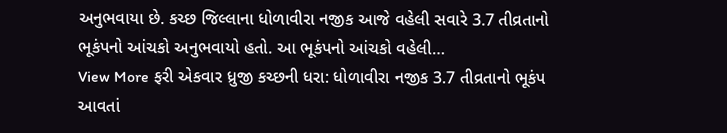અનુભવાયા છે. કચ્છ જિલ્લાના ધોળાવીરા નજીક આજે વહેલી સવારે 3.7 તીવ્રતાનો ભૂકંપનો આંચકો અનુભવાયો હતો. આ ભૂકંપનો આંચકો વહેલી…
View More ફરી એકવાર ધ્રુજી કચ્છની ધરા: ધોળાવીરા નજીક 3.7 તીવ્રતાનો ભૂકંપ આવતાં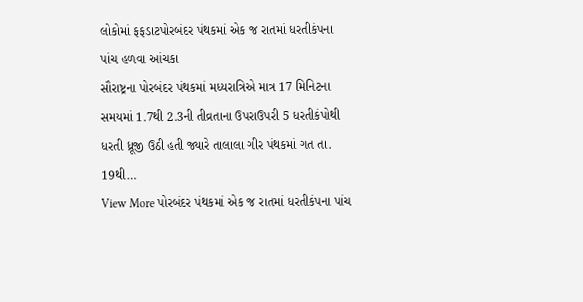લોકોમાં ફફડાટપોરબંદર પંથકમાં એક જ રાતમાં ધરતીકંપના પાંચ હળવા આંચકા
સૌરાષ્ટ્રના પોરબંદર પંથકમાં મધ્યરાત્રિએ માત્ર 17 મિનિટના સમયમાં 1.7થી 2.3ની તીવ્રતાના ઉપરાઉપરી 5 ધરતીકંપોથી ધરતી ધ્રૂજી ઉઠી હતી જ્યારે તાલાલા ગીર પંથકમાં ગત તા. 19થી…
View More પોરબંદર પંથકમાં એક જ રાતમાં ધરતીકંપના પાંચ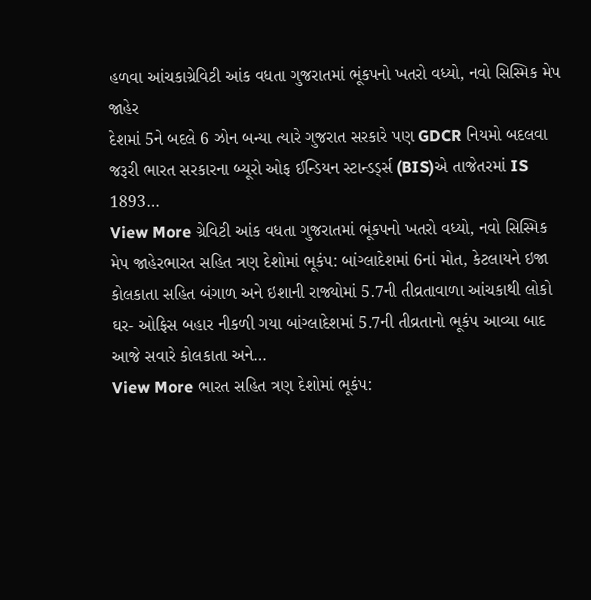હળવા આંચકાગ્રેવિટી આંક વધતા ગુજરાતમાં ભૂંકપનો ખતરો વધ્યો, નવો સિસ્મિક મેપ જાહેર
દેશમાં 5ને બદલે 6 ઝોન બન્યા ત્યારે ગુજરાત સરકારે પણ GDCR નિયમો બદલવા જરૂરી ભારત સરકારના બ્યૂરો ઓફ ઈન્ડિયન સ્ટાન્ડર્ડ્સ (BIS)એ તાજેતરમાં IS 1893…
View More ગ્રેવિટી આંક વધતા ગુજરાતમાં ભૂંકપનો ખતરો વધ્યો, નવો સિસ્મિક મેપ જાહેરભારત સહિત ત્રણ દેશોમાં ભૂકંપ: બાંગ્લાદેશમાં 6નાં મોત, કેટલાયને ઇજા
કોલકાતા સહિત બંગાળ અને ઇશાની રાજ્યોમાં 5.7ની તીવ્રતાવાળા આંચકાથી લોકો ઘર- ઓફિસ બહાર નીકળી ગયા બાંગ્લાદેશમાં 5.7ની તીવ્રતાનો ભૂકંપ આવ્યા બાદ આજે સવારે કોલકાતા અને…
View More ભારત સહિત ત્રણ દેશોમાં ભૂકંપ: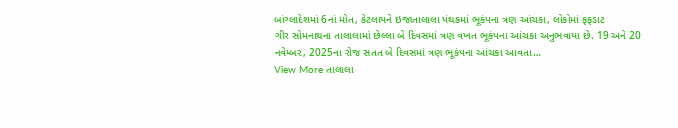બાંગ્લાદેશમાં 6નાં મોત, કેટલાયને ઇજાતાલાલા પંથકમાં ભૂકંપના ત્રણ આંચકા, લોકોમાં ફફડાટ
ગીર સોમનાથના તાલાલામાં છેલ્લા બે દિવસમાં ત્રણ વખત ભૂકંપના આંચકા અનુભવાયા છે. 19 અને 20 નવેમ્બર, 2025ના રોજ સતત બે દિવસમાં ત્રણ ભૂકંપના આંચકા આવતા…
View More તાલાલા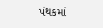પંથકમાં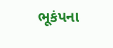ભૂકંપના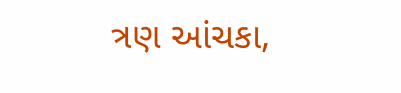ત્રણ આંચકા,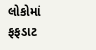લોકોમાં ફફડાટ